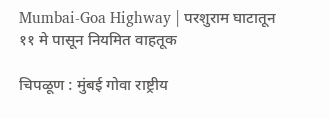Mumbai-Goa Highway | परशुराम घाटातून ११ मे पासून नियमित वाहतूक

चिपळूण : मुंबई गोवा राष्ट्रीय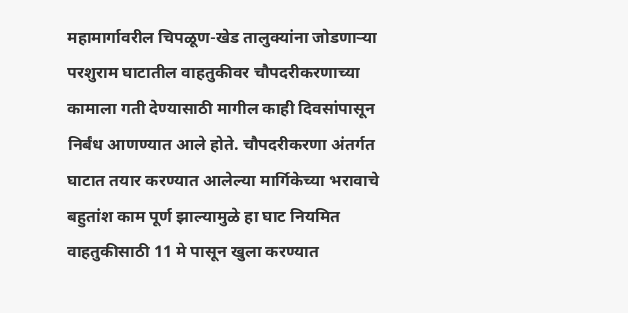महामार्गावरील चिपळूण-खेड तालुक्यांना जोडणाऱ्या परशुराम घाटातील वाहतुकीवर चौपदरीकरणाच्या कामाला गती देण्यासाठी मागील काही दिवसांपासून निर्बंध आणण्यात आले होते. चौपदरीकरणा अंतर्गत घाटात तयार करण्यात आलेल्या मार्गिकेच्या भरावाचे बहुतांश काम पूर्ण झाल्यामुळे हा घाट नियमित वाहतुकीसाठी 11 मे पासून खुला करण्यात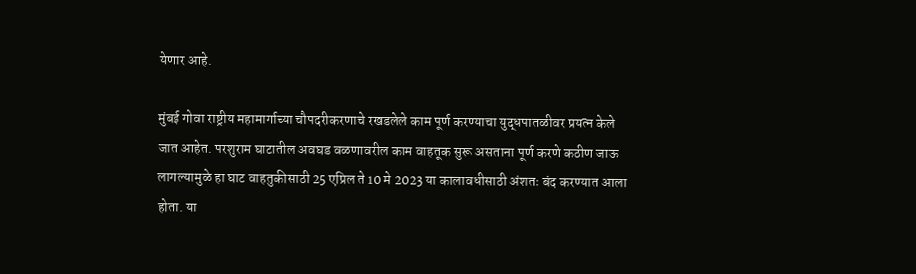येणार आहे.

मुंबई गोवा राष्ट्रीय महामार्गाच्या चौपदरीकरणाचे रखडलेले काम पूर्ण करण्याचा युद्धपातळीवर प्रयत्न केले जात आहेत. परशुराम घाटातील अवघड वळणावरील काम वाहतूक सुरू असताना पूर्ण करणे कठीण जाऊ लागल्यामुळे हा घाट वाहतुकीसाठी 25 एप्रिल ते 10 मे 2023 या कालावधीसाठी अंशतः बंद करण्यात आला होता. या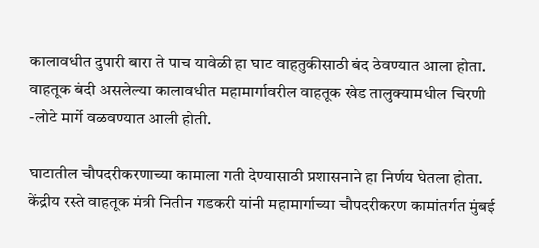कालावधीत दुपारी बारा ते पाच यावेळी हा घाट वाहतुकीसाठी बंद ठेवण्यात आला होता. वाहतूक बंदी असलेल्या कालावधीत महामार्गावरील वाहतूक खेड तालुक्यामधील चिरणी -लोटे मार्गे वळवण्यात आली होती.

घाटातील चौपदरीकरणाच्या कामाला गती देण्यासाठी प्रशासनाने हा निर्णय घेतला होता. केंद्रीय रस्ते वाहतूक मंत्री नितीन गडकरी यांनी महामार्गाच्या चौपदरीकरण कामांतर्गत मुंबई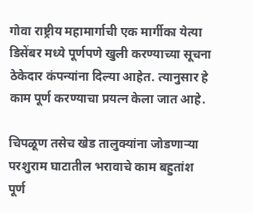गोवा राष्ट्रीय महामार्गाची एक मार्गीका येत्या डिसेंबर मध्ये पूर्णपणे खुली करण्याच्या सूचना ठेकेदार कंपन्यांना दिल्या आहेत. त्यानुसार हे काम पूर्ण करण्याचा प्रयत्न केला जात आहे.

चिपळूण तसेच खेड तालुक्यांना जोडणाऱ्या परशुराम घाटातील भरावाचे काम बहुतांश पूर्ण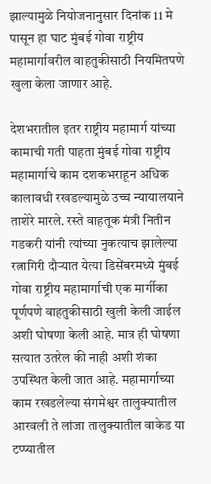झाल्यामुळे नियोजनानुसार दिनांक 11 मे पासून हा घाट मुंबई गोवा राष्ट्रीय महामार्गावरील वाहतुकीसाठी नियमितपणे खुला केला जाणार आहे.

देशभरातील इतर राष्ट्रीय महामार्ग यांच्या कामाची गती पाहता मुंबई गोवा राष्ट्रीय महामार्गाचे काम दशकभराहून अधिक कालावधी रखडल्यामुळे उच्च न्यायालयाने ताशेरे मारले. रस्ते वाहतूक मंत्री नितीन गडकरी यांनी त्यांच्या नुकत्याच झालेल्या रत्नागिरी दौऱ्यात येत्या डिसेंबरमध्ये मुंबई गोवा राष्ट्रीय महामार्गाची एक मार्गीका पूर्णपणे वाहतुकीसाठी खुली केली जाईल अशी घोषणा केली आहे. मात्र ही घोषणा सत्यात उतरेल की नाही अशी शंका उपस्थित केली जात आहे. महामार्गाच्या काम रखडलेल्या संगमेश्वर तालुक्यातील आरवली ते लांजा तालुक्यातील वाकेड या टप्प्यातील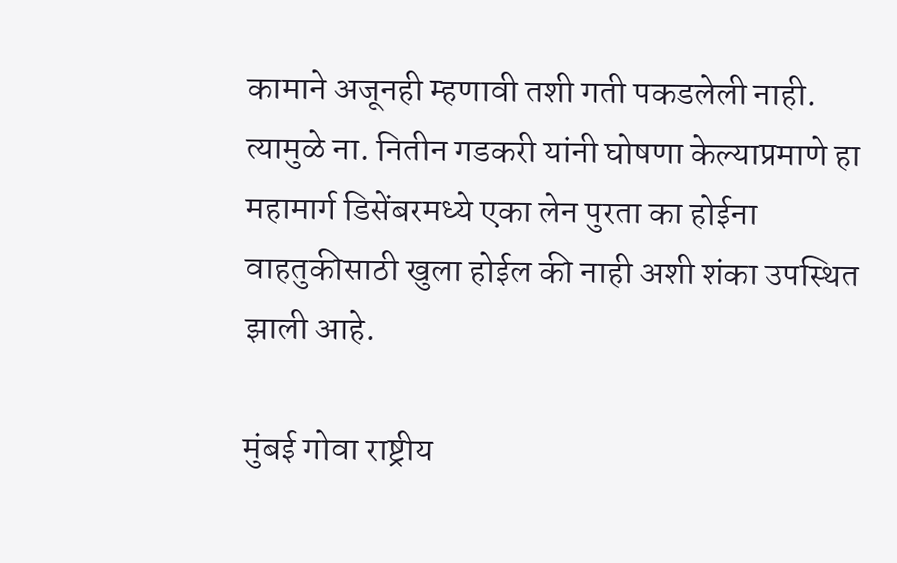कामाने अजूनही म्हणावी तशी गती पकडलेली नाही. त्यामुळे ना. नितीन गडकरी यांनी घोषणा केल्याप्रमाणे हा महामार्ग डिसेंबरमध्ये एका लेन पुरता का होईना वाहतुकीसाठी खुला होईल की नाही अशी शंका उपस्थित झाली आहे.

मुंबई गोवा राष्ट्रीय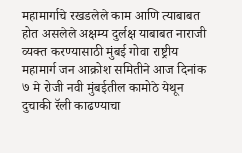महामार्गाचे रखडलेले काम आणि त्याबाबत होत असलेले अक्षम्य दुर्लक्ष याबाबत नाराजी व्यक्त करण्यासाठी मुंबई गोवा राष्ट्रीय महामार्ग जन आक्रोश समितीने आज दिनांक ७ मे रोजी नवी मुंबईतील कामोठे येथून दुचाकी रॅली काढण्याचा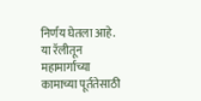निर्णय घेतला आहे. या रॅलीतून महामार्गाच्या कामाच्या पूर्ततेसाठी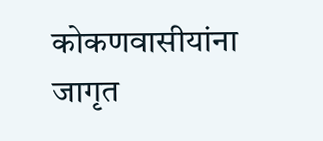कोकणवासीयांना जागृत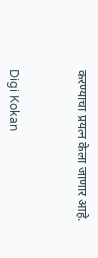करण्याचा प्रयत्न केला जाणार आहे.



Digi Kokan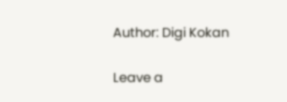Author: Digi Kokan

Leave a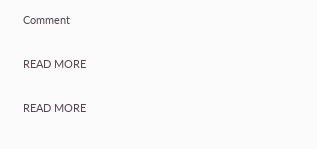Comment

READ MORE

READ MORE